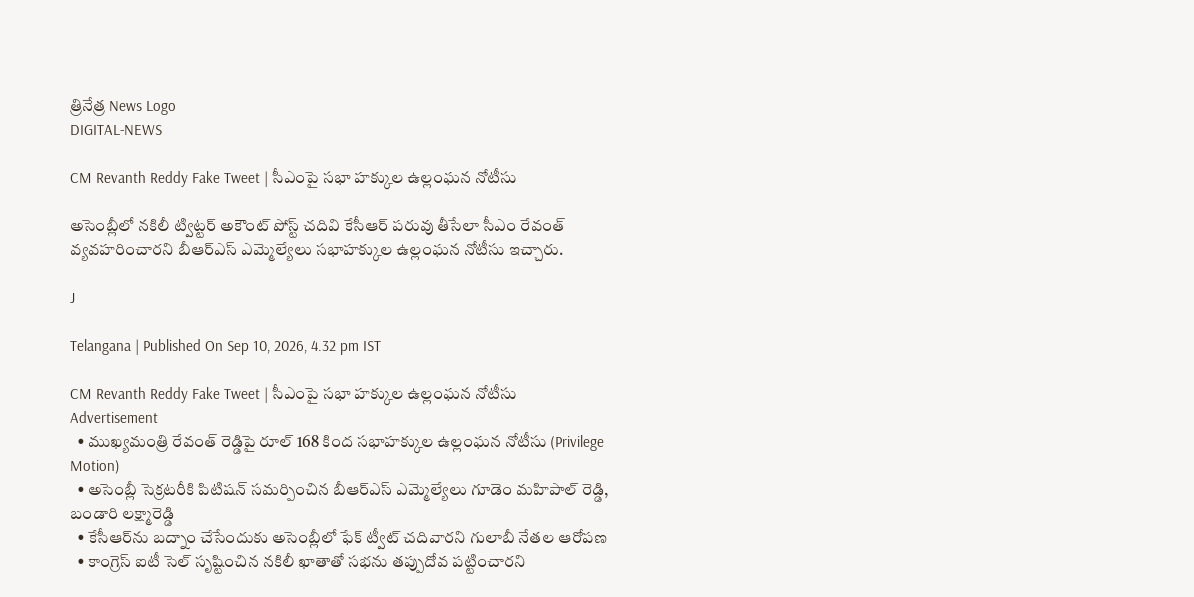త్రినేత్ర News Logo
DIGITAL-NEWS

CM Revanth Reddy Fake Tweet | సీఎంపై సభా హక్కుల ఉల్లంఘన నోటీసు

అసెంబ్లీలో నకిలీ ట్విట్టర్ అకౌంట్ పోస్ట్‌ చదివి కేసీఆర్ పరువు తీసేలా సీఎం రేవంత్ వ్యవహరించారని బీఆర్ఎస్ ఎమ్మెల్యేలు సభాహక్కుల ఉల్లంఘన నోటీసు ఇచ్చారు.

J

Telangana | Published On Sep 10, 2026, 4.32 pm IST

CM Revanth Reddy Fake Tweet | సీఎంపై సభా హక్కుల ఉల్లంఘన నోటీసు
Advertisement
  • ముఖ్యమంత్రి రేవంత్ రెడ్డిపై రూల్ 168 కింద సభాహక్కుల ఉల్లంఘన నోటీసు (Privilege Motion)
  • అసెంబ్లీ సెక్రటరీకి పిటిషన్ సమర్పించిన బీఆర్ఎస్ ఎమ్మెల్యేలు గూడెం మహిపాల్ రెడ్డి, బండారి లక్ష్మారెడ్డి
  • కేసీఆర్‌ను బద్నాం చేసేందుకు అసెంబ్లీలో ఫేక్ ట్వీట్ చదివారని గులాబీ నేతల ఆరోపణ
  • కాంగ్రెస్ ఐటీ సెల్ సృష్టించిన నకిలీ ఖాతాతో సభను తప్పుదోవ పట్టించారని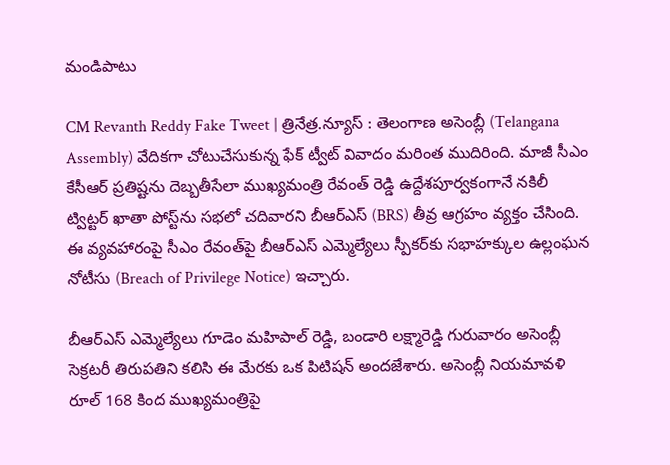మండిపాటు

CM Revanth Reddy Fake Tweet | త్రినేత్ర.న్యూస్ : తెలంగాణ అసెంబ్లీ (Telangana Assembly) వేదికగా చోటుచేసుకున్న ఫేక్ ట్వీట్ వివాదం మరింత ముదిరింది. మాజీ సీఎం కేసీఆర్ ప్రతిష్టను దెబ్బతీసేలా ముఖ్యమంత్రి రేవంత్ రెడ్డి ఉద్దేశపూర్వకంగానే నకిలీ ట్విట్టర్ ఖాతా పోస్ట్‌ను సభలో చదివారని బీఆర్ఎస్ (BRS) తీవ్ర ఆగ్రహం వ్యక్తం చేసింది. ఈ వ్యవహారంపై సీఎం రేవంత్‌పై బీఆర్ఎస్ ఎమ్మెల్యేలు స్పీకర్‌కు సభాహక్కుల ఉల్లంఘన నోటీసు (Breach of Privilege Notice) ఇచ్చారు.

బీఆర్ఎస్ ఎమ్మెల్యేలు గూడెం మహిపాల్ రెడ్డి, బండారి లక్ష్మారెడ్డి గురువారం అసెంబ్లీ సెక్రటరీ తిరుపతిని కలిసి ఈ మేరకు ఒక పిటిషన్ అందజేశారు. అసెంబ్లీ నియమావళి రూల్ 168 కింద ముఖ్యమంత్రిపై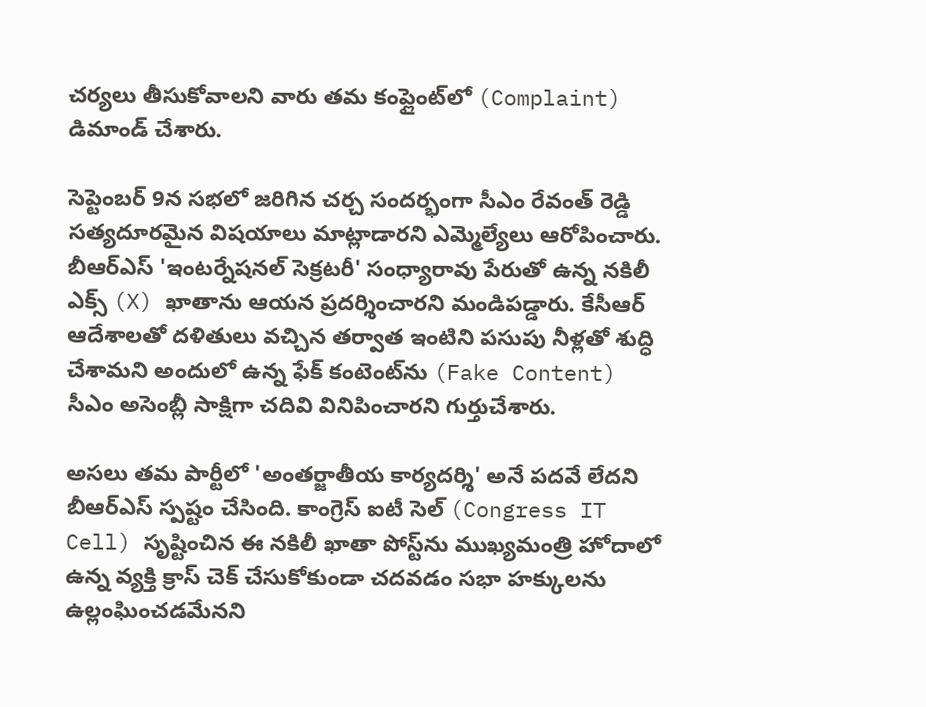చర్యలు తీసుకోవాలని వారు తమ కంప్లైంట్‌లో (Complaint) డిమాండ్ చేశారు.

సెప్టెంబర్ 9న సభలో జరిగిన చర్చ సందర్భంగా సీఎం రేవంత్ రెడ్డి సత్యదూరమైన విషయాలు మాట్లాడారని ఎమ్మెల్యేలు ఆరోపించారు. బీఆర్ఎస్ 'ఇంటర్నేషనల్ సెక్రటరీ' సంధ్యారావు పేరుతో ఉన్న నకిలీ ఎక్స్ (X) ఖాతాను ఆయన ప్రదర్శించారని మండిపడ్డారు. కేసీఆర్ ఆదేశాలతో దళితులు వచ్చిన తర్వాత ఇంటిని పసుపు నీళ్లతో శుద్ధి చేశామని అందులో ఉన్న ఫేక్ కంటెంట్‌ను (Fake Content) సీఎం అసెంబ్లీ సాక్షిగా చదివి వినిపించారని గుర్తుచేశారు.

అసలు తమ పార్టీలో 'అంతర్జాతీయ కార్యదర్శి' అనే పదవే లేదని బీఆర్ఎస్ స్పష్టం చేసింది. కాంగ్రెస్ ఐటీ సెల్ (Congress IT Cell) సృష్టించిన ఈ నకిలీ ఖాతా పోస్ట్‌ను ముఖ్యమంత్రి హోదాలో ఉన్న వ్యక్తి క్రాస్ చెక్ చేసుకోకుండా చదవడం సభా హక్కులను ఉల్లంఘించడమేనని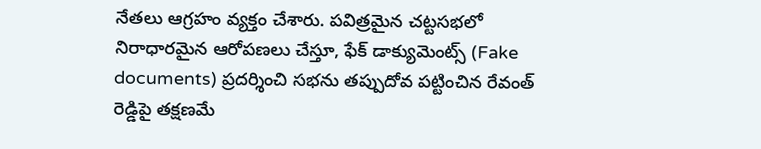నేతలు ఆగ్రహం వ్యక్తం చేశారు. పవిత్రమైన చట్టసభలో నిరాధారమైన ఆరోపణలు చేస్తూ, ఫేక్ డాక్యుమెంట్స్ (Fake documents) ప్రదర్శించి సభను తప్పుదోవ పట్టించిన రేవంత్ రెడ్డిపై తక్షణమే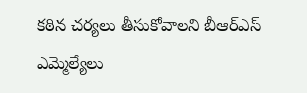కఠిన చర్యలు తీసుకోవాలని బీఆర్ఎస్ ఎమ్మెల్యేలు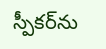స్పీకర్‌ను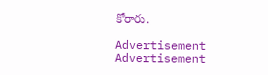కోరారు.

Advertisement
Advertisement